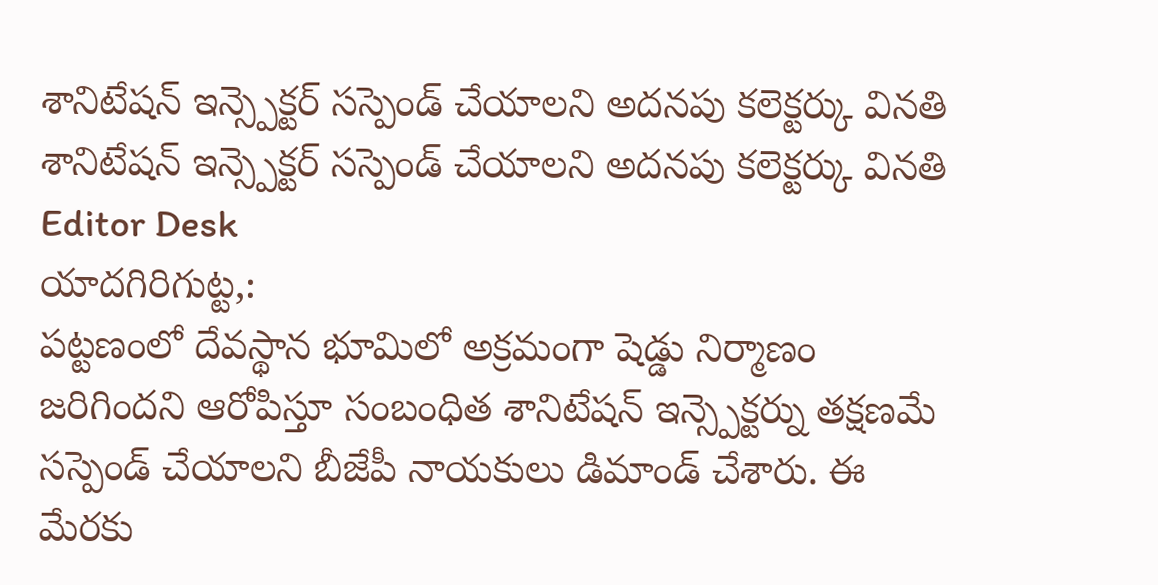శానిటేషన్ ఇన్స్పెక్టర్ సస్పెండ్ చేయాలని అదనపు కలెక్టర్కు వినతి
శానిటేషన్ ఇన్స్పెక్టర్ సస్పెండ్ చేయాలని అదనపు కలెక్టర్కు వినతి
Editor Desk
యాదగిరిగుట్ట,:
పట్టణంలో దేవస్థాన భూమిలో అక్రమంగా షెడ్డు నిర్మాణం జరిగిందని ఆరోపిస్తూ సంబంధిత శానిటేషన్ ఇన్స్పెక్టర్ను తక్షణమే సస్పెండ్ చేయాలని బీజేపీ నాయకులు డిమాండ్ చేశారు. ఈ మేరకు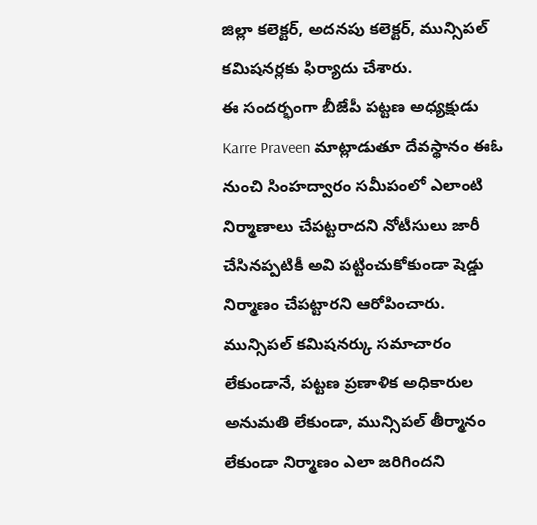జిల్లా కలెక్టర్, అదనపు కలెక్టర్, మున్సిపల్ కమిషనర్లకు ఫిర్యాదు చేశారు.
ఈ సందర్భంగా బీజేపీ పట్టణ అధ్యక్షుడు Karre Praveen మాట్లాడుతూ దేవస్థానం ఈఓ నుంచి సింహద్వారం సమీపంలో ఎలాంటి నిర్మాణాలు చేపట్టరాదని నోటీసులు జారీ చేసినప్పటికీ అవి పట్టించుకోకుండా షెడ్డు నిర్మాణం చేపట్టారని ఆరోపించారు.
మున్సిపల్ కమిషనర్కు సమాచారం లేకుండానే, పట్టణ ప్రణాళిక అధికారుల అనుమతి లేకుండా, మున్సిపల్ తీర్మానం లేకుండా నిర్మాణం ఎలా జరిగిందని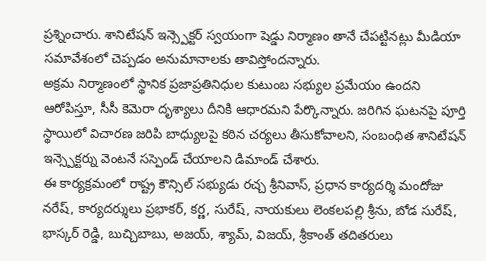ప్రశ్నించారు. శానిటేషన్ ఇన్స్పెక్టర్ స్వయంగా షెడ్డు నిర్మాణం తానే చేపట్టినట్లు మీడియా సమావేశంలో చెప్పడం అనుమానాలకు తావిస్తోందన్నారు.
అక్రమ నిర్మాణంలో స్థానిక ప్రజాప్రతినిధుల కుటుంబ సభ్యుల ప్రమేయం ఉందని ఆరోపిస్తూ, సీసీ కెమెరా దృశ్యాలు దీనికి ఆధారమని పేర్కొన్నారు. జరిగిన ఘటనపై పూర్తి స్థాయిలో విచారణ జరిపి బాధ్యులపై కఠిన చర్యలు తీసుకోవాలని, సంబంధిత శానిటేషన్ ఇన్స్పెక్టర్ను వెంటనే సస్పెండ్ చేయాలని డిమాండ్ చేశారు.
ఈ కార్యక్రమంలో రాష్ట్ర కౌన్సిల్ సభ్యుడు రచ్చ శ్రీనివాస్, ప్రధాన కార్యదర్శి మందోజు నరేష్, కార్యదర్శులు ప్రభాకర్, కర్ణ, సురేష్, నాయకులు లెంకలపల్లి శ్రీను, బోడ సురేష్, భాస్కర్ రెడ్డి, బుచ్చిబాబు, అజయ్, శ్యామ్, విజయ్, శ్రీకాంత్ తదితరులు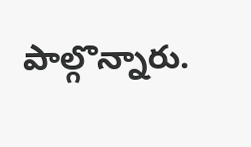పాల్గొన్నారు.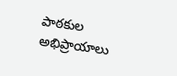పాఠకుల అభిప్రాయాలు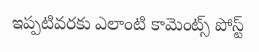ఇప్పటివరకు ఎలాంటి కామెంట్స్ పోస్ట్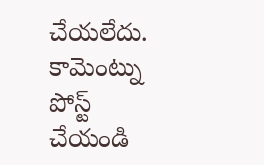చేయలేదు.
కామెంట్ను పోస్ట్ చేయండి